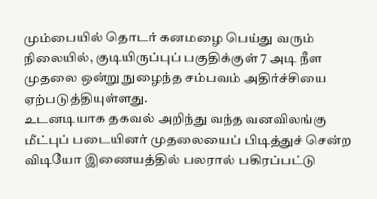மும்பையில் தொடர் கனமழை பெய்து வரும் நிலையில், குடியிருப்புப் பகுதிக்குள் 7 அடி நீள முதலை ஒன்று நுழைந்த சம்பவம் அதிர்ச்சியை ஏற்படுத்தியுள்ளது.
உடனடியாக தகவல் அறிந்து வந்த வனவிலங்கு மீட்புப் படையினர் முதலையைப் பிடித்துச் சென்ற விடியோ இணையத்தில் பலரால் பகிரப்பட்டு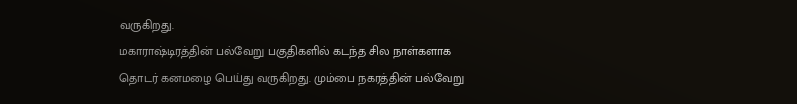வருகிறது.
மகாராஷ்டிரத்தின் பல்வேறு பகுதிகளில் கடந்த சில நாள்களாக தொடர் கனமழை பெய்து வருகிறது. மும்பை நகரத்தின் பல்வேறு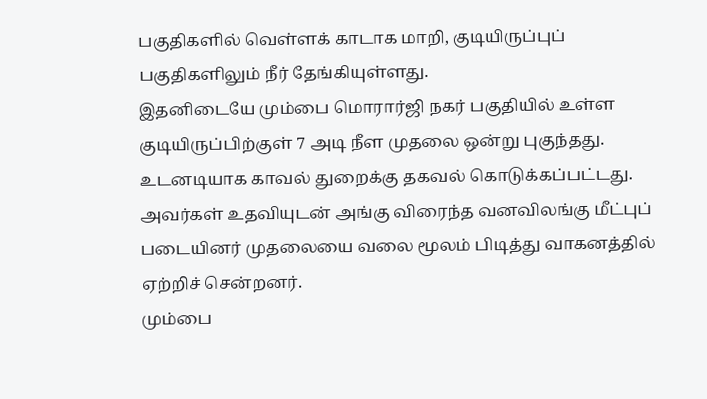பகுதிகளில் வெள்ளக் காடாக மாறி, குடியிருப்புப் பகுதிகளிலும் நீர் தேங்கியுள்ளது.
இதனிடையே மும்பை மொரார்ஜி நகர் பகுதியில் உள்ள குடியிருப்பிற்குள் 7 அடி நீள முதலை ஒன்று புகுந்தது. உடனடியாக காவல் துறைக்கு தகவல் கொடுக்கப்பட்டது. அவர்கள் உதவியுடன் அங்கு விரைந்த வனவிலங்கு மீட்புப் படையினர் முதலையை வலை மூலம் பிடித்து வாகனத்தில் ஏற்றிச் சென்றனர்.
மும்பை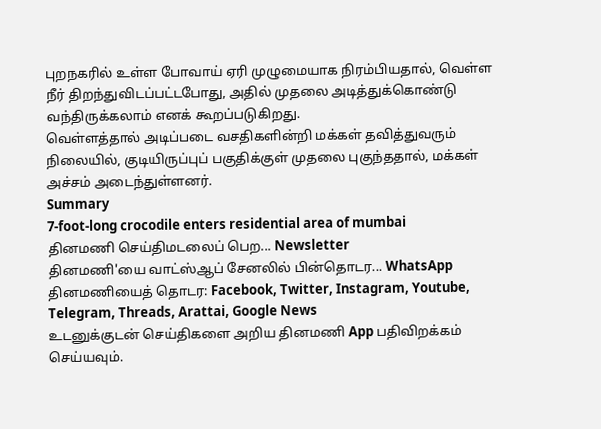புறநகரில் உள்ள போவாய் ஏரி முழுமையாக நிரம்பியதால், வெள்ள நீர் திறந்துவிடப்பட்டபோது, அதில் முதலை அடித்துக்கொண்டு வந்திருக்கலாம் எனக் கூறப்படுகிறது.
வெள்ளத்தால் அடிப்படை வசதிகளின்றி மக்கள் தவித்துவரும் நிலையில், குடியிருப்புப் பகுதிக்குள் முதலை புகுந்ததால், மக்கள் அச்சம் அடைந்துள்ளனர்.
Summary
7-foot-long crocodile enters residential area of mumbai
தினமணி செய்திமடலைப் பெற... Newsletter
தினமணி'யை வாட்ஸ்ஆப் சேனலில் பின்தொடர... WhatsApp
தினமணியைத் தொடர: Facebook, Twitter, Instagram, Youtube, Telegram, Threads, Arattai, Google News
உடனுக்குடன் செய்திகளை அறிய தினமணி App பதிவிறக்கம் செய்யவும்.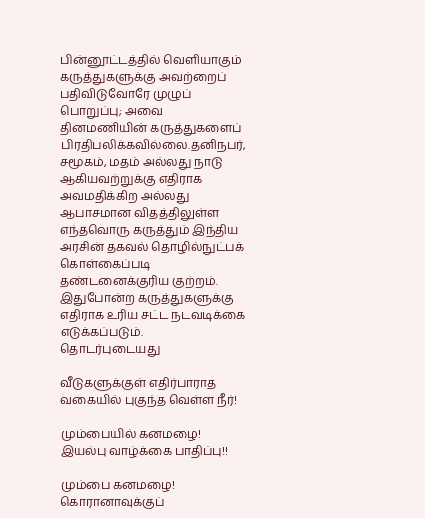பின்னூட்டத்தில் வெளியாகும் கருத்துகளுக்கு அவற்றைப் பதிவிடுவோரே முழுப் பொறுப்பு; அவை தினமணியின் கருத்துகளைப் பிரதிபலிக்கவில்லை.தனிநபர், சமூகம், மதம் அல்லது நாடு ஆகியவற்றுக்கு எதிராக அவமதிக்கிற அல்லது ஆபாசமான விதத்திலுள்ள எந்தவொரு கருத்தும் இந்திய அரசின் தகவல் தொழில்நுட்பக் கொள்கைப்படி தண்டனைக்குரிய குற்றம். இதுபோன்ற கருத்துகளுக்கு எதிராக உரிய சட்ட நடவடிக்கை எடுக்கப்படும்.
தொடர்புடையது

வீடுகளுக்குள் எதிர்பாராத வகையில் புகுந்த வெள்ள நீர்!

மும்பையில் கனமழை! இயல்பு வாழ்க்கை பாதிப்பு!!

மும்பை கனமழை! கொரானாவுக்குப்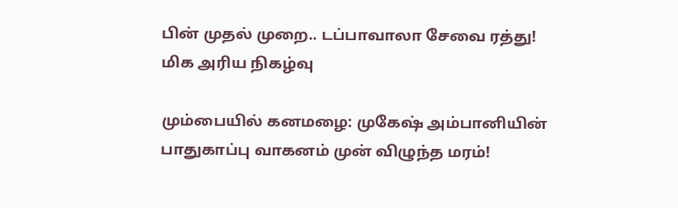பின் முதல் முறை.. டப்பாவாலா சேவை ரத்து! மிக அரிய நிகழ்வு

மும்பையில் கனமழை: முகேஷ் அம்பானியின் பாதுகாப்பு வாகனம் முன் விழுந்த மரம்!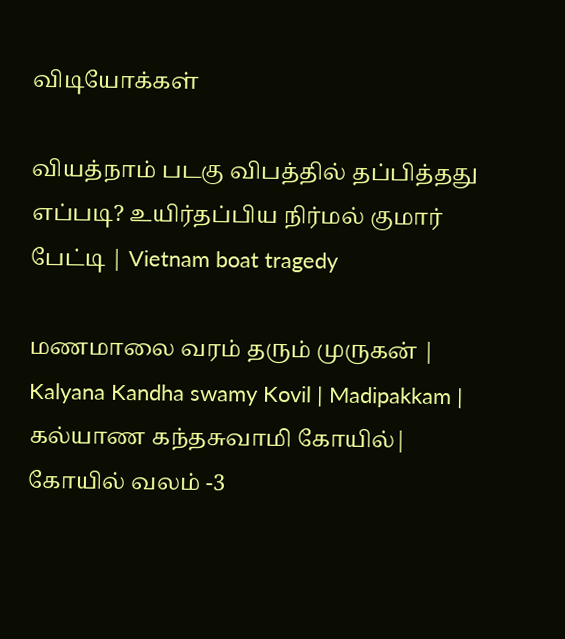விடியோக்கள்

வியத்நாம் படகு விபத்தில் தப்பித்தது எப்படி? உயிர்தப்பிய நிர்மல் குமார் பேட்டி | Vietnam boat tragedy

மணமாலை வரம் தரும் முருகன் | Kalyana Kandha swamy Kovil | Madipakkam | கல்யாண கந்தசுவாமி கோயில்| கோயில் வலம் -3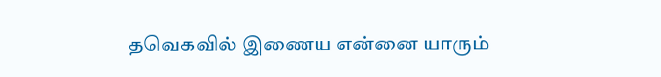தவெகவில் இணைய என்னை யாரும்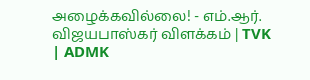அழைக்கவில்லை! - எம்.ஆர். விஜயபாஸ்கர் விளக்கம் | TVK | ADMK